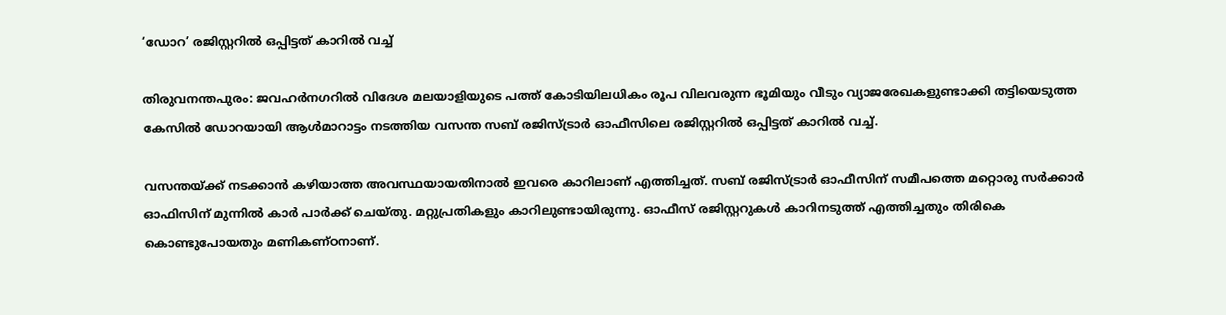‘ഡോറ’ രജിസ്റ്ററിൽ ഒപ്പിട്ടത് കാറിൽ വച്ച്

തിരുവനന്തപുരം: ജവഹർനഗറിൽ വിദേശ മലയാളിയുടെ പത്ത് കോടിയിലധികം രൂപ വിലവരുന്ന ഭൂമിയും വീടും വ്യാജരേഖകളുണ്ടാക്കി തട്ടിയെടുത്ത കേസിൽ ഡോറയായി ആൾമാറാട്ടം നടത്തിയ വസന്ത സബ് രജിസ്ട്രാർ ഓഫീസിലെ രജിസ്റ്ററിൽ ഒപ്പിട്ടത് കാറിൽ വച്ച്.

വസന്തയ്‌ക്ക് നടക്കാൻ കഴിയാത്ത അവസ്ഥയായതിനാൽ ഇവരെ കാറിലാണ് എത്തിച്ചത്. സബ് രജിസ്ട്രാർ ഓഫീസിന് സമീപത്തെ മറ്റൊരു സർക്കാർ ഓഫിസിന് മുന്നിൽ കാർ പാർക്ക് ചെയ്തു. മറ്റുപ്രതികളും കാറിലുണ്ടായിരുന്നു. ഓഫീസ് രജിസ്റ്ററുകൾ കാറിനടുത്ത് എത്തിച്ചതും തിരികെ കൊണ്ടുപോയതും മണികണ്ഠനാണ്.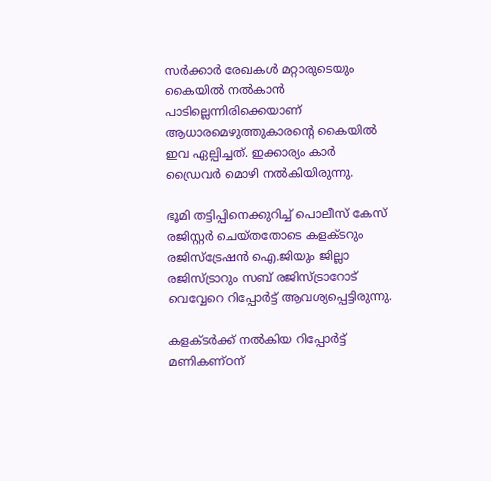സർക്കാർ രേഖകൾ മറ്റാരുടെയും കൈയിൽ നൽകാൻ പാടില്ലെന്നിരിക്കെയാണ് ആധാരമെഴുത്തുകാരന്റെ കൈയിൽ ഇവ ഏല്പിച്ചത്. ഇക്കാര്യം കാർ ഡ്രൈവർ മൊഴി നൽകിയിരുന്നു.

ഭൂമി തട്ടിപ്പിനെക്കുറിച്ച് പൊലീസ് കേസ് രജിസ്റ്റർ ചെയ്തതോടെ കളക്ടറും രജിസ്ട്രേഷൻ ഐ.ജിയും ജില്ലാ രജിസ്ട്രാറും സബ് രജിസ്ട്രാറോട് വെവ്വേറെ റിപ്പോർട്ട് ആവശ്യപ്പെട്ടിരുന്നു.

കളക്ടർക്ക് നൽകിയ റിപ്പോർട്ട് മണികണ്ഠന്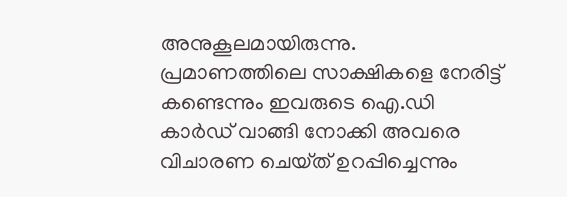അനുകൂലമായിരുന്നു. പ്രമാണത്തിലെ സാക്ഷികളെ നേരിട്ട് കണ്ടെന്നും ഇവരുടെ ഐ.ഡി കാർഡ് വാങ്ങി നോക്കി അവരെ വിചാരണ ചെയ്‌ത് ഉറപ്പിച്ചെന്നും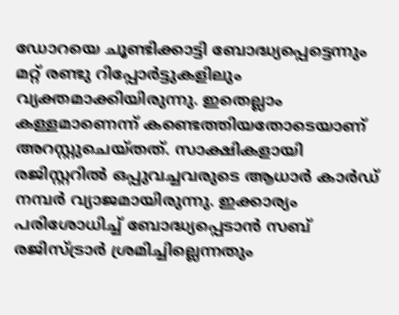ഡോറയെ ചൂണ്ടിക്കാട്ടി ബോദ്ധ്യപ്പെട്ടെന്നും മറ്റ് രണ്ടു റിപ്പോർട്ടുകളിലും വ്യക്തമാക്കിയിരുന്നു. ഇതെല്ലാം കള്ളമാണെന്ന് കണ്ടെത്തിയതോടെയാണ് അറസ്റ്റുചെയ്‌തത്. സാക്ഷികളായി രജിസ്റ്ററിൽ ഒപ്പുവച്ചവരുടെ ആധാർ കാർഡ് നമ്പർ വ്യാജമായിരുന്നു. ഇക്കാര്യം പരിശോധിച്ച് ബോദ്ധ്യപ്പെടാൻ സബ് രജിസ്ട്രാർ ശ്രമിച്ചില്ലെന്നതും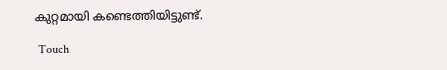കുറ്റമായി കണ്ടെത്തിയിട്ടുണ്ട്.

 Touch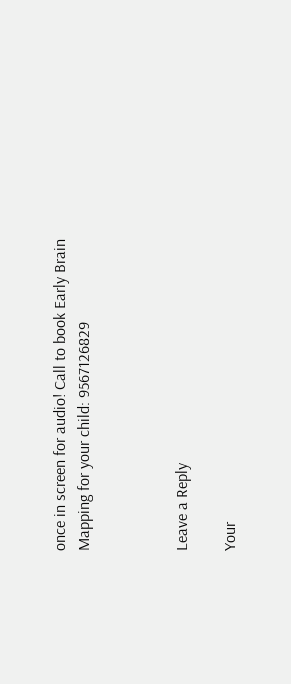once in screen for audio! Call to book Early Brain Mapping for your child: 9567126829



Leave a Reply

Your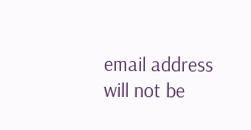email address will not be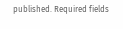published. Required fields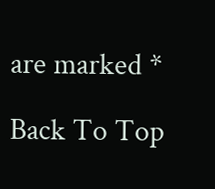are marked *

Back To Top